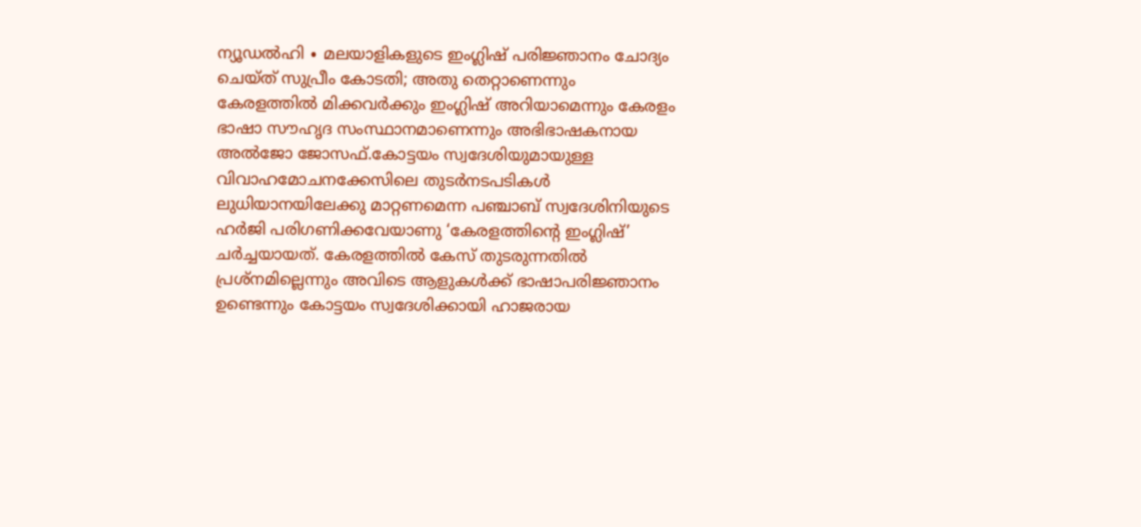ന്യൂഡൽഹി ∙ മലയാളികളുടെ ഇംഗ്ലിഷ് പരിജ്ഞാനം ചോദ്യം ചെയ്ത് സുപ്രീം കോടതി; അതു തെറ്റാണെന്നും കേരളത്തിൽ മിക്കവർക്കും ഇംഗ്ലിഷ് അറിയാമെന്നും കേരളം ഭാഷാ സൗഹൃദ സംസ്ഥാനമാണെന്നും അഭിഭാഷകനായ അൽജോ ജോസഫ്.കോട്ടയം സ്വദേശിയുമായുള്ള വിവാഹമോചനക്കേസിലെ തുടർനടപടികൾ ലുധിയാനയിലേക്കു മാറ്റണമെന്ന പഞ്ചാബ് സ്വദേശിനിയുടെ ഹർജി പരിഗണിക്കവേയാണു ‘കേരളത്തിന്റെ ഇംഗ്ലിഷ്’ ചർച്ചയായത്. കേരളത്തിൽ കേസ് തുടരുന്നതിൽ പ്രശ്നമില്ലെന്നും അവിടെ ആളുകൾക്ക് ഭാഷാപരിജ്ഞാനം ഉണ്ടെന്നും കോട്ടയം സ്വദേശിക്കായി ഹാജരായ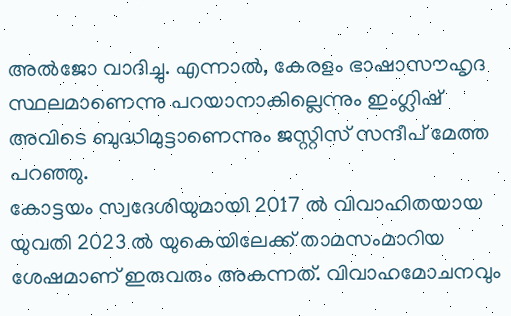അൽജോ വാദിച്ചു. എന്നാൽ, കേരളം ഭാഷാസൗഹൃദ സ്ഥലമാണെന്നു പറയാനാകില്ലെന്നും ഇംഗ്ലിഷ് അവിടെ ബുദ്ധിമുട്ടാണെന്നും ജസ്റ്റിസ് സന്ദീപ് മേത്ത പറഞ്ഞു.
കോട്ടയം സ്വദേശിയുമായി 2017 ൽ വിവാഹിതയായ യുവതി 2023 ൽ യുകെയിലേക്ക് താമസംമാറിയ ശേഷമാണ് ഇരുവരും അകന്നത്. വിവാഹമോചനവും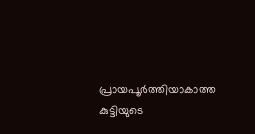പ്രായപൂർത്തിയാകാത്ത കുട്ടിയുടെ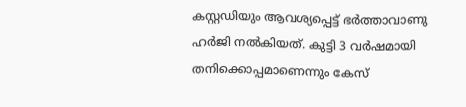കസ്റ്റഡിയും ആവശ്യപ്പെട്ട് ഭർത്താവാണു ഹർജി നൽകിയത്. കുട്ടി 3 വർഷമായി തനിക്കൊപ്പമാണെന്നും കേസ്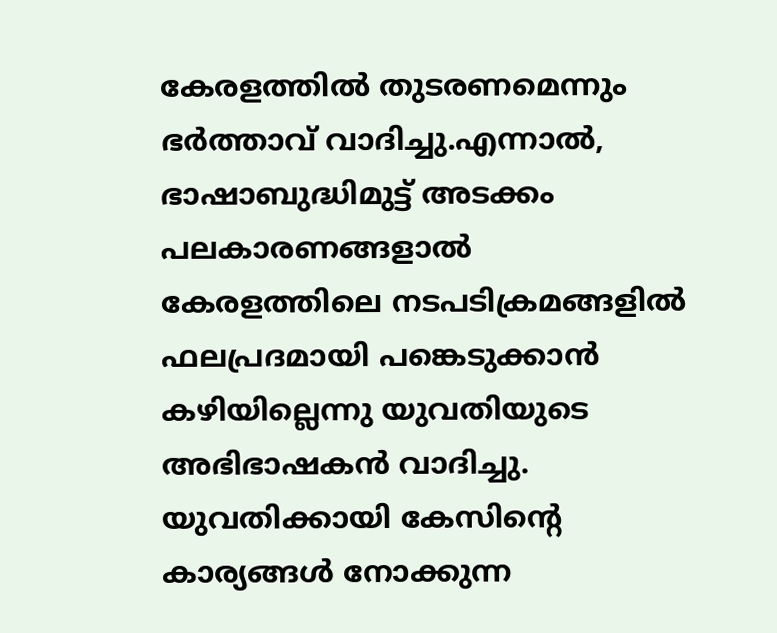കേരളത്തിൽ തുടരണമെന്നും ഭർത്താവ് വാദിച്ചു.എന്നാൽ, ഭാഷാബുദ്ധിമുട്ട് അടക്കം പലകാരണങ്ങളാൽ കേരളത്തിലെ നടപടിക്രമങ്ങളിൽ ഫലപ്രദമായി പങ്കെടുക്കാൻ കഴിയില്ലെന്നു യുവതിയുടെ അഭിഭാഷകൻ വാദിച്ചു. യുവതിക്കായി കേസിന്റെ കാര്യങ്ങൾ നോക്കുന്ന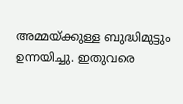അമ്മയ്ക്കുള്ള ബുദ്ധിമുട്ടും ഉന്നയിച്ചു. ഇതുവരെ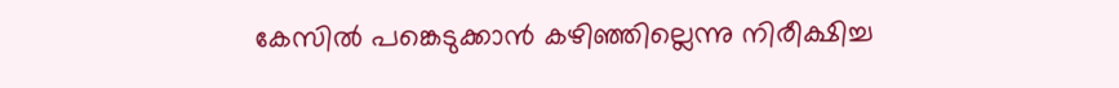കേസിൽ പങ്കെടുക്കാൻ കഴിഞ്ഞില്ലെന്നു നിരീക്ഷിച്ച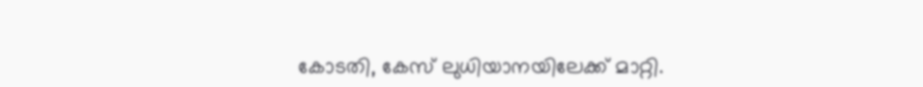കോടതി, കേസ് ലുധിയാനയിലേക്ക് മാറ്റി.